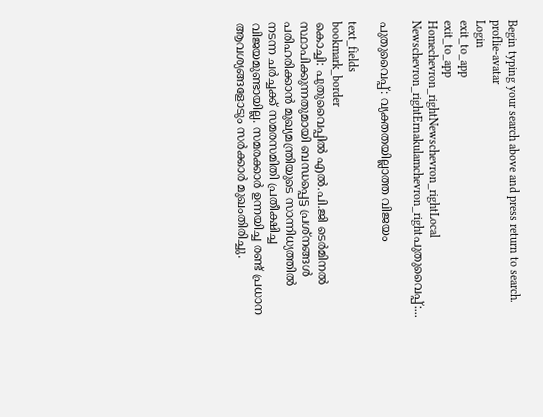Begin typing your search above and press return to search.
proflie-avatar
Login
exit_to_app
exit_to_app
Homechevron_rightNewschevron_rightLocal Newschevron_rightErnakulamchevron_rightപുതുവൈപ്പ്:...

പുതുവൈപ്പ്: വ്യക്തതയില്ലാത്ത വിജയം

text_fields
bookmark_border
കൊച്ചി: പുതുവൈപ്പിൽ എൽ.പി.ജി ടെർമിനൽ സ്ഥാപിക്കുന്നതുമായി ബന്ധപ്പെട്ട പ്രശ്നങ്ങൾ പരിഹരിക്കാൻ മുഖ്യമന്ത്രിയുടെ സാന്നിധ്യത്തിൽ നടന്ന ചർച്ചക്ക് സമരസമിതി പ്രതീക്ഷിച്ച വിജയമുണ്ടായില്ല. സമരക്കാർ ഉന്നയിച്ച രണ്ട് പ്രധാന ആവശ്യങ്ങളോടും സർക്കാർ മുഖംതിരിച്ചു.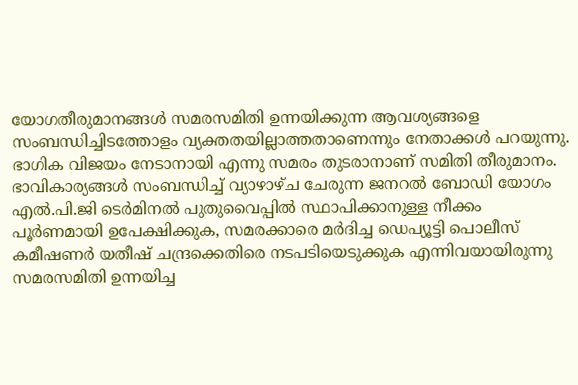യോഗതീരുമാനങ്ങൾ സമരസമിതി ഉന്നയിക്കുന്ന ആവശ്യങ്ങളെ സംബന്ധിച്ചിടത്തോളം വ്യക്തതയില്ലാത്തതാണെന്നും നേതാക്കൾ പറയുന്നു. ഭാഗിക വിജയം നേടാനായി എന്നു സമരം തുടരാനാണ് സമിതി തീരുമാനം. ഭാവികാര്യങ്ങൾ സംബന്ധിച്ച് വ്യാഴാഴ്ച ചേരുന്ന ജനറൽ ബോഡി യോഗം എൽ.പി.ജി ടെർമിനൽ പുതുവൈപ്പിൽ സ്ഥാപിക്കാനുള്ള നീക്കം പൂർണമായി ഉപേക്ഷിക്കുക, സമരക്കാരെ മർദിച്ച ഡെപ്യൂട്ടി പൊലീസ് കമീഷണർ യതീഷ് ചന്ദ്രക്കെതിരെ നടപടിയെടുക്കുക എന്നിവയായിരുന്നു സമരസമിതി ഉന്നയിച്ച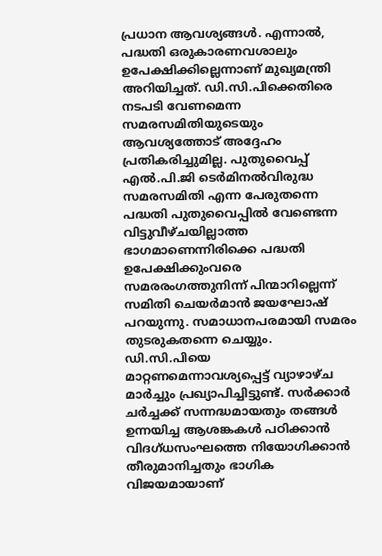പ്രധാന ആവശ്യങ്ങൾ. എന്നാൽ, പദ്ധതി ഒരുകാരണവശാലും ഉപേക്ഷിക്കില്ലെന്നാണ് മുഖ്യമന്ത്രി അറിയിച്ചത്. ഡി.സി.പിക്കെതിരെ നടപടി വേണമെന്ന സമരസമിതിയുടെയും ആവശ്യത്തോട് അദ്ദേഹം പ്രതികരിച്ചുമില്ല. പുതുവൈപ്പ് എൽ.പി.ജി ടെർമിനൽവിരുദ്ധ സമരസമിതി എന്ന പേരുതന്നെ പദ്ധതി പുതുവൈപ്പിൽ വേണ്ടെന്ന വിട്ടുവീഴ്ചയില്ലാത്ത ഭാഗമാണെന്നിരിക്കെ പദ്ധതി ഉപേക്ഷിക്കുംവരെ സമരരംഗത്തുനിന്ന് പിന്മാറില്ലെന്ന് സമിതി ചെയർമാൻ ജയഘോഷ് പറയുന്നു. സമാധാനപരമായി സമരം തുടരുകതന്നെ ചെയ്യും. ഡി.സി.പിയെ മാറ്റണമെന്നാവശ്യപ്പെട്ട് വ്യാഴാഴ്ച മാർച്ചും പ്രഖ്യാപിച്ചിട്ടുണ്ട്. സർക്കാർ ചർച്ചക്ക് സന്നദ്ധമായതും തങ്ങൾ ഉന്നയിച്ച ആശങ്കകൾ പഠിക്കാൻ വിദഗ്ധസംഘത്തെ നിയോഗിക്കാൻ തീരുമാനിച്ചതും ഭാഗിക വിജയമായാണ്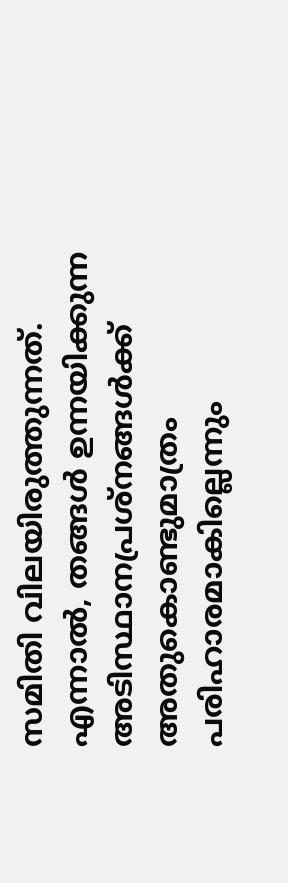സമിതി വിലയിരുത്തുന്നത്. എന്നാൽ, തങ്ങൾ ഉന്നയിക്കുന്ന അടിസ്ഥാനപ്രശ്നങ്ങൾക്ക് അതുകൊണ്ടുമാത്രം പരിഹാരമാകില്ലെന്നും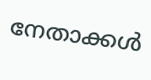നേതാക്കൾ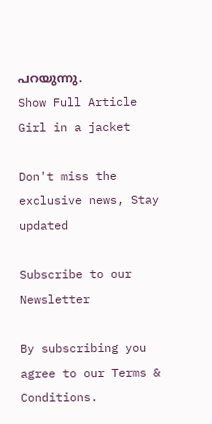പറയുന്നു.
Show Full Article
Girl in a jacket

Don't miss the exclusive news, Stay updated

Subscribe to our Newsletter

By subscribing you agree to our Terms & Conditions.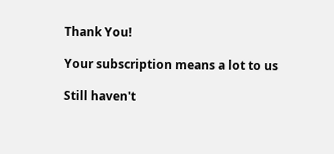Thank You!

Your subscription means a lot to us

Still haven't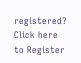registered? Click here to Register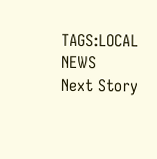TAGS:LOCAL NEWS
Next Story